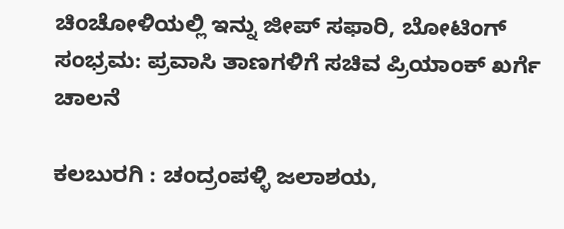ಚಿಂಚೋಳಿಯಲ್ಲಿ ಇನ್ನು ಜೀಪ್ ಸಫಾರಿ, ಬೋಟಿಂಗ್ ಸಂಭ್ರಮ: ಪ್ರವಾಸಿ ತಾಣಗಳಿಗೆ ಸಚಿವ ಪ್ರಿಯಾಂಕ್ ಖರ್ಗೆ ಚಾಲನೆ

ಕಲಬುರಗಿ : ಚಂದ್ರಂಪಳ್ಳಿ ಜಲಾಶಯ,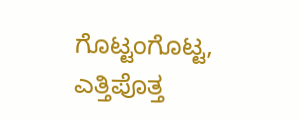ಗೊಟ್ಟಂಗೊಟ್ಟ, ಎತ್ತಿಪೊತ್ತ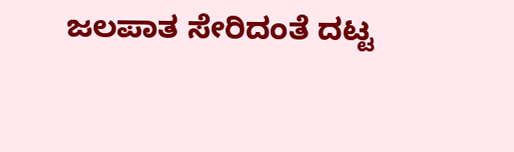ಜಲಪಾತ ಸೇರಿದಂತೆ ದಟ್ಟ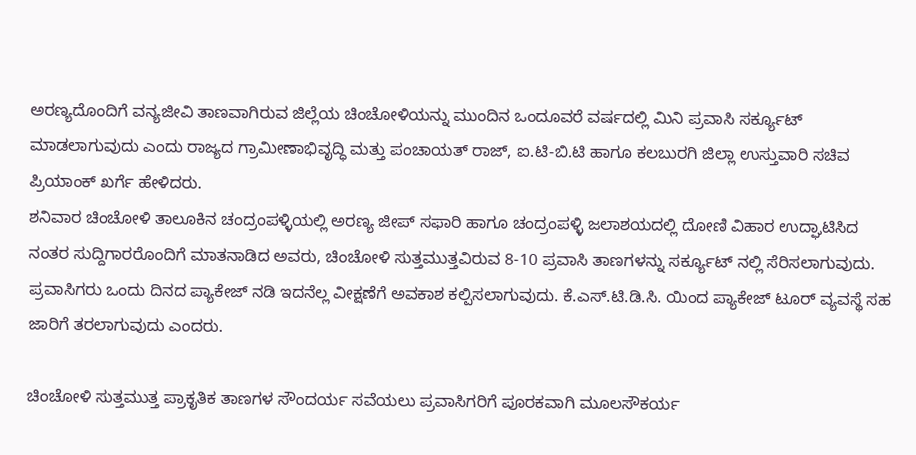ಅರಣ್ಯದೊಂದಿಗೆ ವನ್ಯಜೀವಿ ತಾಣವಾಗಿರುವ ಜಿಲ್ಲೆಯ ಚಿಂಚೋಳಿಯನ್ನು ಮುಂದಿನ ಒಂದೂವರೆ ವರ್ಷದಲ್ಲಿ ಮಿನಿ ಪ್ರವಾಸಿ ಸರ್ಕ್ಯೂಟ್ ಮಾಡಲಾಗುವುದು ಎಂದು ರಾಜ್ಯದ ಗ್ರಾಮೀಣಾಭಿವೃದ್ಧಿ ಮತ್ತು ಪಂಚಾಯತ್ ರಾಜ್, ಐ.ಟಿ-ಬಿ.ಟಿ ಹಾಗೂ ಕಲಬುರಗಿ ಜಿಲ್ಲಾ ಉಸ್ತುವಾರಿ ಸಚಿವ ಪ್ರಿಯಾಂಕ್ ಖರ್ಗೆ ಹೇಳಿದರು.
ಶನಿವಾರ ಚಿಂಚೋಳಿ ತಾಲೂಕಿನ ಚಂದ್ರಂಪಳ್ಳಿಯಲ್ಲಿ ಅರಣ್ಯ ಜೀಪ್ ಸಫಾರಿ ಹಾಗೂ ಚಂದ್ರಂಪಳ್ಳಿ ಜಲಾಶಯದಲ್ಲಿ ದೋಣಿ ವಿಹಾರ ಉದ್ಘಾಟಿಸಿದ ನಂತರ ಸುದ್ದಿಗಾರರೊಂದಿಗೆ ಮಾತನಾಡಿದ ಅವರು, ಚಿಂಚೋಳಿ ಸುತ್ತಮುತ್ತವಿರುವ 8-10 ಪ್ರವಾಸಿ ತಾಣಗಳನ್ನು ಸರ್ಕ್ಯೂಟ್ ನಲ್ಲಿ ಸೆರಿಸಲಾಗುವುದು. ಪ್ರವಾಸಿಗರು ಒಂದು ದಿನದ ಪ್ಯಾಕೇಜ್ ನಡಿ ಇದನೆಲ್ಲ ವೀಕ್ಷಣೆಗೆ ಅವಕಾಶ ಕಲ್ಪಿಸಲಾಗುವುದು. ಕೆ.ಎಸ್.ಟಿ.ಡಿ.ಸಿ. ಯಿಂದ ಪ್ಯಾಕೇಜ್ ಟೂರ್ ವ್ಯವಸ್ಥೆ ಸಹ ಜಾರಿಗೆ ತರಲಾಗುವುದು ಎಂದರು.

ಚಿಂಚೋಳಿ ಸುತ್ತಮುತ್ತ ಪ್ರಾಕೃತಿಕ ತಾಣಗಳ ಸೌಂದರ್ಯ ಸವೆಯಲು ಪ್ರವಾಸಿಗರಿಗೆ ಪೂರಕವಾಗಿ ಮೂಲಸೌಕರ್ಯ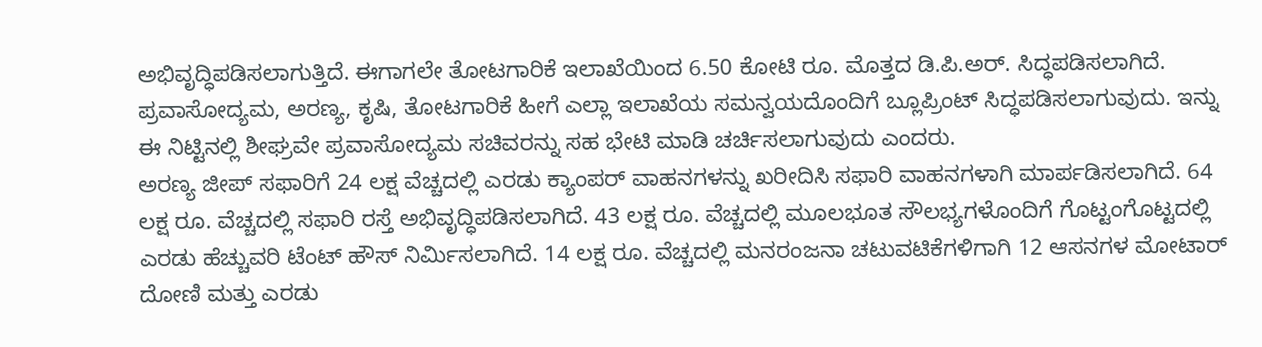ಅಭಿವೃದ್ಧಿಪಡಿಸಲಾಗುತ್ತಿದೆ. ಈಗಾಗಲೇ ತೋಟಗಾರಿಕೆ ಇಲಾಖೆಯಿಂದ 6.50 ಕೋಟಿ ರೂ. ಮೊತ್ತದ ಡಿ.ಪಿ.ಅರ್. ಸಿದ್ಧಪಡಿಸಲಾಗಿದೆ. ಪ್ರವಾಸೋದ್ಯಮ, ಅರಣ್ಯ, ಕೃಷಿ, ತೋಟಗಾರಿಕೆ ಹೀಗೆ ಎಲ್ಲಾ ಇಲಾಖೆಯ ಸಮನ್ವಯದೊಂದಿಗೆ ಬ್ಲೂಪ್ರಿಂಟ್ ಸಿದ್ಧಪಡಿಸಲಾಗುವುದು. ಇನ್ನು ಈ ನಿಟ್ಟಿನಲ್ಲಿ ಶೀಘ್ರವೇ ಪ್ರವಾಸೋದ್ಯಮ ಸಚಿವರನ್ನು ಸಹ ಭೇಟಿ ಮಾಡಿ ಚರ್ಚಿಸಲಾಗುವುದು ಎಂದರು.
ಅರಣ್ಯ ಜೀಪ್ ಸಫಾರಿಗೆ 24 ಲಕ್ಷ ವೆಚ್ಚದಲ್ಲಿ ಎರಡು ಕ್ಯಾಂಪರ್ ವಾಹನಗಳನ್ನು ಖರೀದಿಸಿ ಸಫಾರಿ ವಾಹನಗಳಾಗಿ ಮಾರ್ಪಡಿಸಲಾಗಿದೆ. 64 ಲಕ್ಷ ರೂ. ವೆಚ್ಚದಲ್ಲಿ ಸಫಾರಿ ರಸ್ತೆ ಅಭಿವೃದ್ಧಿಪಡಿಸಲಾಗಿದೆ. 43 ಲಕ್ಷ ರೂ. ವೆಚ್ಚದಲ್ಲಿ ಮೂಲಭೂತ ಸೌಲಭ್ಯಗಳೊಂದಿಗೆ ಗೊಟ್ಟಂಗೊಟ್ಟದಲ್ಲಿ ಎರಡು ಹೆಚ್ಚುವರಿ ಟೆಂಟ್ ಹೌಸ್ ನಿರ್ಮಿಸಲಾಗಿದೆ. 14 ಲಕ್ಷ ರೂ. ವೆಚ್ಚದಲ್ಲಿ ಮನರಂಜನಾ ಚಟುವಟಿಕೆಗಳಿಗಾಗಿ 12 ಆಸನಗಳ ಮೋಟಾರ್ ದೋಣಿ ಮತ್ತು ಎರಡು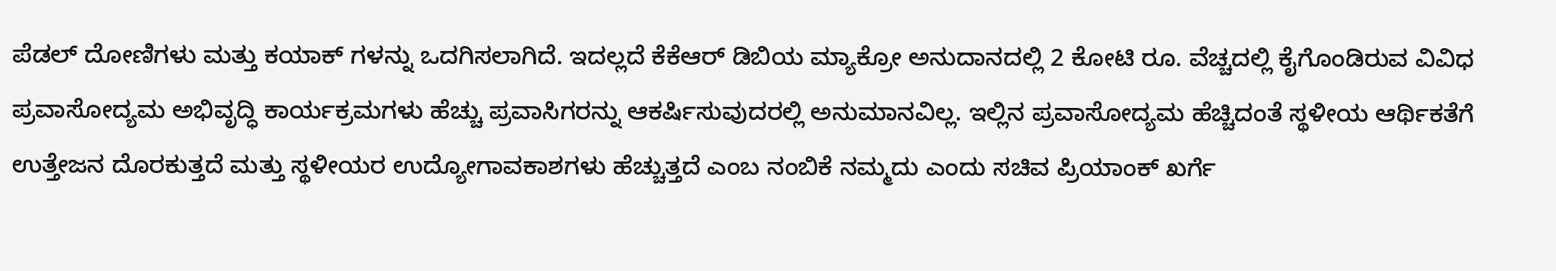ಪೆಡಲ್ ದೋಣಿಗಳು ಮತ್ತು ಕಯಾಕ್ ಗಳನ್ನು ಒದಗಿಸಲಾಗಿದೆ. ಇದಲ್ಲದೆ ಕೆಕೆಆರ್ ಡಿಬಿಯ ಮ್ಯಾಕ್ರೋ ಅನುದಾನದಲ್ಲಿ 2 ಕೋಟಿ ರೂ. ವೆಚ್ಚದಲ್ಲಿ ಕೈಗೊಂಡಿರುವ ವಿವಿಧ ಪ್ರವಾಸೋದ್ಯಮ ಅಭಿವೃದ್ಧಿ ಕಾರ್ಯಕ್ರಮಗಳು ಹೆಚ್ಚು ಪ್ರವಾಸಿಗರನ್ನು ಆಕರ್ಷಿಸುವುದರಲ್ಲಿ ಅನುಮಾನವಿಲ್ಲ. ಇಲ್ಲಿನ ಪ್ರವಾಸೋದ್ಯಮ ಹೆಚ್ಚಿದಂತೆ ಸ್ಥಳೀಯ ಆರ್ಥಿಕತೆಗೆ ಉತ್ತೇಜನ ದೊರಕುತ್ತದೆ ಮತ್ತು ಸ್ಥಳೀಯರ ಉದ್ಯೋಗಾವಕಾಶಗಳು ಹೆಚ್ಚುತ್ತದೆ ಎಂಬ ನಂಬಿಕೆ ನಮ್ಮದು ಎಂದು ಸಚಿವ ಪ್ರಿಯಾಂಕ್ ಖರ್ಗೆ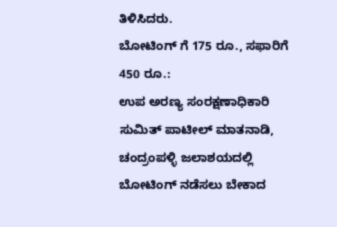ತಿಳಿಸಿದರು.
ಬೋಟಿಂಗ್ ಗೆ 175 ರೂ., ಸಫಾರಿಗೆ 450 ರೂ.:
ಉಪ ಅರಣ್ಯ ಸಂರಕ್ಷಣಾಧಿಕಾರಿ ಸುಮಿತ್ ಪಾಟೀಲ್ ಮಾತನಾಡಿ, ಚಂದ್ರಂಪಳ್ಳಿ ಜಲಾಶಯದಲ್ಲಿ ಬೋಟಿಂಗ್ ನಡೆಸಲು ಬೇಕಾದ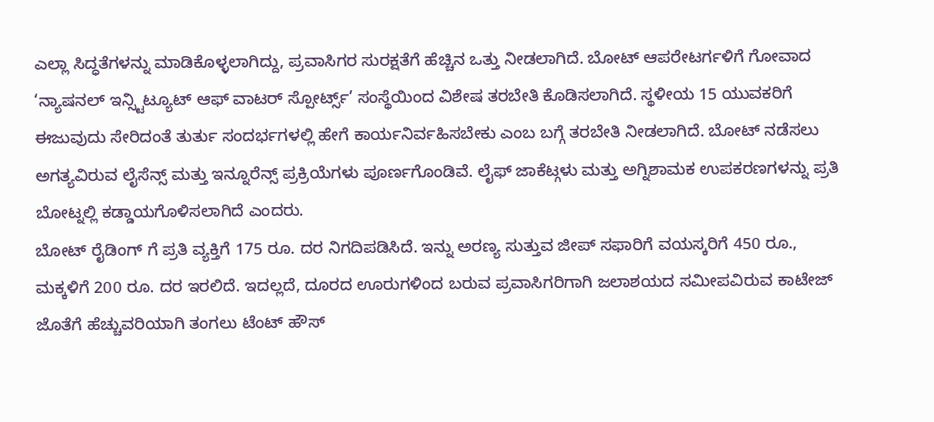ಎಲ್ಲಾ ಸಿದ್ಧತೆಗಳನ್ನು ಮಾಡಿಕೊಳ್ಳಲಾಗಿದ್ದು, ಪ್ರವಾಸಿಗರ ಸುರಕ್ಷತೆಗೆ ಹೆಚ್ಚಿನ ಒತ್ತು ನೀಡಲಾಗಿದೆ. ಬೋಟ್ ಆಪರೇಟರ್ಗಳಿಗೆ ಗೋವಾದ ‘ನ್ಯಾಷನಲ್ ಇನ್ಸ್ಟಿಟ್ಯೂಟ್ ಆಫ್ ವಾಟರ್ ಸ್ಪೋರ್ಟ್ಸ್’ ಸಂಸ್ಥೆಯಿಂದ ವಿಶೇಷ ತರಬೇತಿ ಕೊಡಿಸಲಾಗಿದೆ. ಸ್ಥಳೀಯ 15 ಯುವಕರಿಗೆ ಈಜುವುದು ಸೇರಿದಂತೆ ತುರ್ತು ಸಂದರ್ಭಗಳಲ್ಲಿ ಹೇಗೆ ಕಾರ್ಯನಿರ್ವಹಿಸಬೇಕು ಎಂಬ ಬಗ್ಗೆ ತರಬೇತಿ ನೀಡಲಾಗಿದೆ. ಬೋಟ್ ನಡೆಸಲು ಅಗತ್ಯವಿರುವ ಲೈಸೆನ್ಸ್ ಮತ್ತು ಇನ್ನೂರೆನ್ಸ್ ಪ್ರಕ್ರಿಯೆಗಳು ಪೂರ್ಣಗೊಂಡಿವೆ. ಲೈಫ್ ಜಾಕೆಟ್ಗಳು ಮತ್ತು ಅಗ್ನಿಶಾಮಕ ಉಪಕರಣಗಳನ್ನು ಪ್ರತಿ ಬೋಟ್ನಲ್ಲಿ ಕಡ್ಡಾಯಗೊಳಿಸಲಾಗಿದೆ ಎಂದರು.
ಬೋಟ್ ರೈಡಿಂಗ್ ಗೆ ಪ್ರತಿ ವ್ಯಕ್ತಿಗೆ 175 ರೂ. ದರ ನಿಗದಿಪಡಿಸಿದೆ. ಇನ್ನು ಅರಣ್ಯ ಸುತ್ತುವ ಜೀಪ್ ಸಫಾರಿಗೆ ವಯಸ್ಕರಿಗೆ 450 ರೂ., ಮಕ್ಕಳಿಗೆ 200 ರೂ. ದರ ಇರಲಿದೆ. ಇದಲ್ಲದೆ, ದೂರದ ಊರುಗಳಿಂದ ಬರುವ ಪ್ರವಾಸಿಗರಿಗಾಗಿ ಜಲಾಶಯದ ಸಮೀಪವಿರುವ ಕಾಟೇಜ್ ಜೊತೆಗೆ ಹೆಚ್ಚುವರಿಯಾಗಿ ತಂಗಲು ಟೆಂಟ್ ಹೌಸ್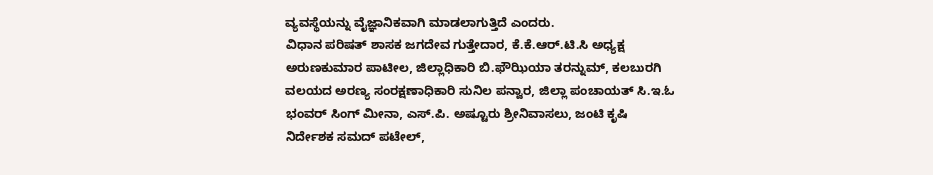ವ್ಯವಸ್ಥೆಯನ್ನು ವೈಜ್ಞಾನಿಕವಾಗಿ ಮಾಡಲಾಗುತ್ತಿದೆ ಎಂದರು.
ವಿಧಾನ ಪರಿಷತ್ ಶಾಸಕ ಜಗದೇವ ಗುತ್ತೇದಾರ, ಕೆ.ಕೆ.ಆರ್.ಟಿ.ಸಿ ಅಧ್ಯಕ್ಷ ಅರುಣಕುಮಾರ ಪಾಟೀಲ, ಜಿಲ್ಲಾಧಿಕಾರಿ ಬಿ.ಫೌಝಿಯಾ ತರನ್ನುಮ್, ಕಲಬುರಗಿ ವಲಯದ ಅರಣ್ಯ ಸಂರಕ್ಷಣಾಧಿಕಾರಿ ಸುನಿಲ ಪನ್ವಾರ, ಜಿಲ್ಲಾ ಪಂಚಾಯತ್ ಸಿ.ಇ.ಓ ಭಂವರ್ ಸಿಂಗ್ ಮೀನಾ, ಎಸ್.ಪಿ. ಅಷ್ಟೂರು ಶ್ರೀನಿವಾಸಲು, ಜಂಟಿ ಕೃಷಿ ನಿರ್ದೇಶಕ ಸಮದ್ ಪಟೇಲ್,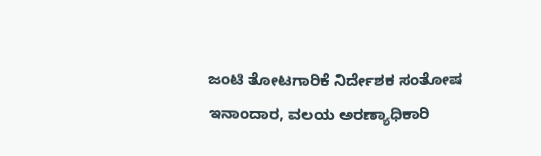ಜಂಟಿ ತೋಟಗಾರಿಕೆ ನಿರ್ದೇಶಕ ಸಂತೋಷ ಇನಾಂದಾರ, ವಲಯ ಅರಣ್ಯಾಧಿಕಾರಿ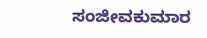ಸಂಜೀವಕುಮಾರ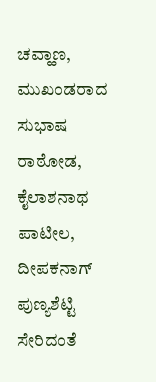ಚವ್ಹಾಣ, ಮುಖಂಡರಾದ ಸುಭಾಷ ರಾಠೋಡ, ಕೈಲಾಶನಾಥ ಪಾಟೀಲ, ದೀಪಕನಾಗ್ ಪುಣ್ಯಶೆಟ್ಟಿ ಸೇರಿದಂತೆ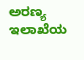ಅರಣ್ಯ ಇಲಾಖೆಯ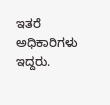ಇತರೆ ಅಧಿಕಾರಿಗಳು ಇದ್ದರು.